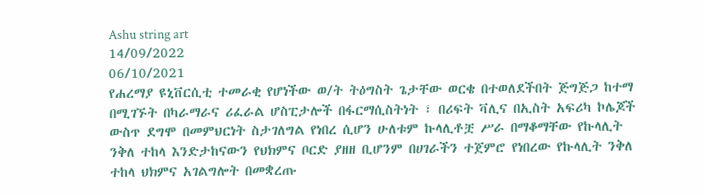Ashu string art
14/09/2022
06/10/2021
የሐረማያ ዩኒቨርሲቲ ተመራቂ የሆነችው ወ/ት ትዕግስት ጌታቸው ወርቄ በተወለደችበት ጅግጅጋ ከተማ በሚገኙት በካራማራና ሪፈራል ሆስፒታሎች በፋርማሲስትነት ፣ በሪፍት ቫሊና በኢስት አፍሪካ ኮሌጆች ውስጥ ደግሞ በመምህርነት ስታገለግል የነበረ ሲሆን ሁለቱም ኩላሊቶቿ ሥራ በማቆማቸው የኩላሊት ንቅለ ተከላ እንድታከናውን የህክምና ቦርድ ያዘዘ ቢሆንም በሀገራችን ተጀምሮ የነበረው የኩላሊት ንቅለ ተከላ ህክምና አገልግሎት በመቋረጡ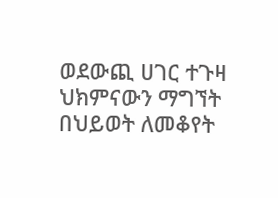ወደውጪ ሀገር ተጉዛ ህክምናውን ማግኘት በህይወት ለመቆየት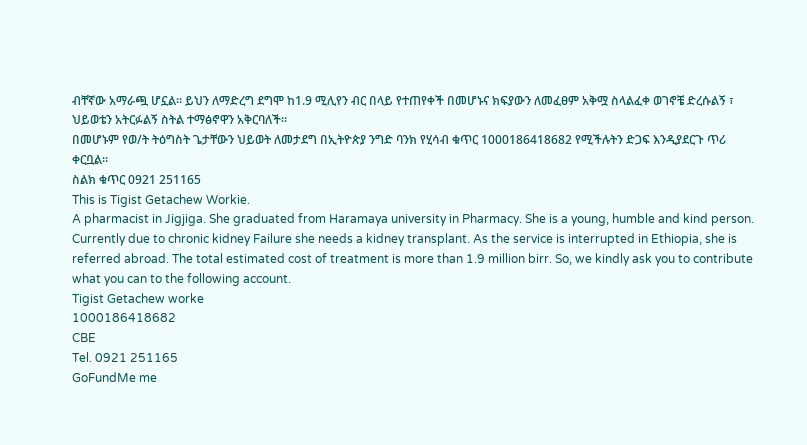ብቸኛው አማራጯ ሆኗል። ይህን ለማድረግ ደግሞ ከ1.9 ሚሊየን ብር በላይ የተጠየቀች በመሆኑና ክፍያውን ለመፈፀም አቅሟ ስላልፈቀ ወገኖቼ ድረሱልኝ ፣ ህይወቴን አትርፉልኝ ስትል ተማፅኖዋን አቅርባለች።
በመሆኑም የወ/ት ትዕግስት ጌታቸውን ህይወት ለመታደግ በኢትዮጵያ ንግድ ባንክ የሂሳብ ቁጥር 1000186418682 የሚችሉትን ድጋፍ እንዲያደርጉ ጥሪ ቀርቧል።
ስልክ ቁጥር 0921 251165
This is Tigist Getachew Workie.
A pharmacist in Jigjiga. She graduated from Haramaya university in Pharmacy. She is a young, humble and kind person. Currently due to chronic kidney Failure she needs a kidney transplant. As the service is interrupted in Ethiopia, she is referred abroad. The total estimated cost of treatment is more than 1.9 million birr. So, we kindly ask you to contribute what you can to the following account.
Tigist Getachew worke
1000186418682
CBE
Tel. 0921 251165
GoFundMe me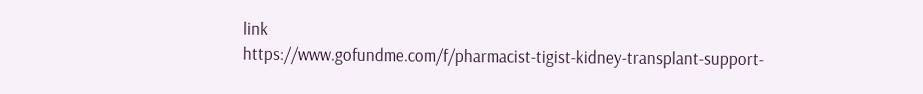link
https://www.gofundme.com/f/pharmacist-tigist-kidney-transplant-support-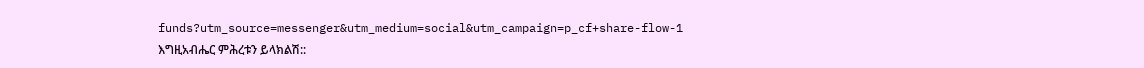funds?utm_source=messenger&utm_medium=social&utm_campaign=p_cf+share-flow-1
እግዚአብሔር ምሕረቱን ይላክልሽ::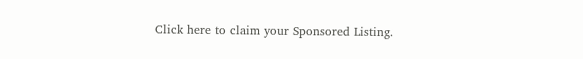Click here to claim your Sponsored Listing.